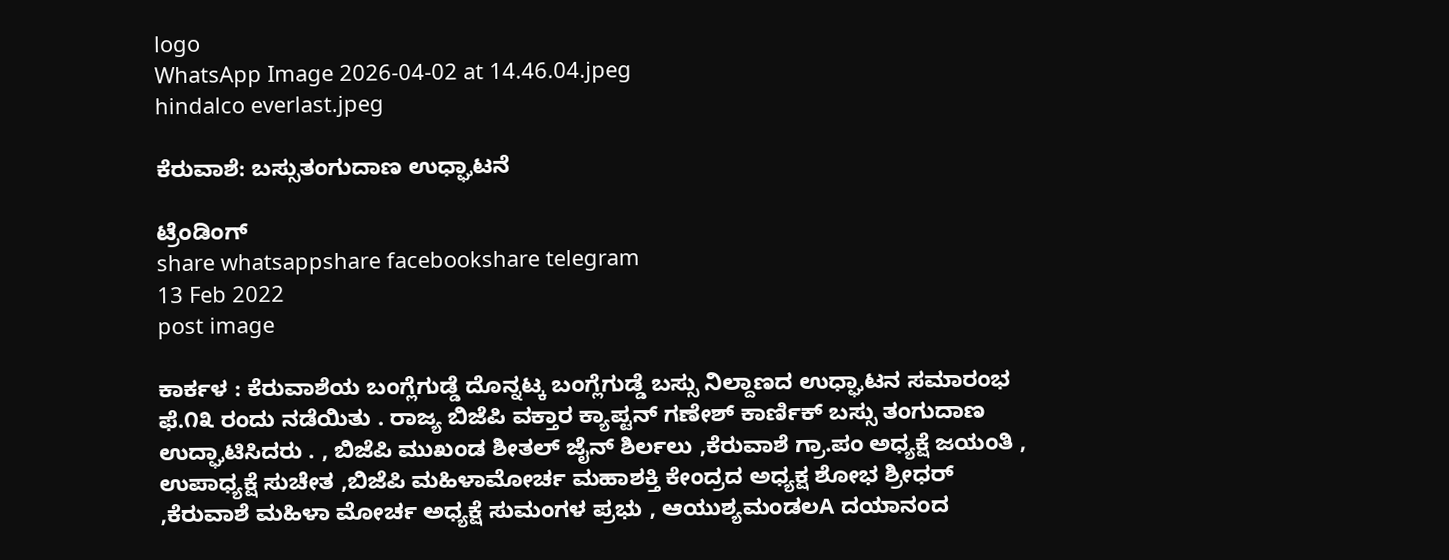logo
WhatsApp Image 2026-04-02 at 14.46.04.jpeg
hindalco everlast.jpeg

ಕೆರುವಾಶೆ: ಬಸ್ಸುತಂಗುದಾಣ ಉಧ್ಘಾಟನೆ

ಟ್ರೆಂಡಿಂಗ್
share whatsappshare facebookshare telegram
13 Feb 2022
post image

ಕಾರ್ಕಳ : ಕೆರುವಾಶೆಯ ಬಂಗ್ಲೆಗುಡ್ಡೆ ದೊನ್ನಟ್ಕ ಬಂಗ್ಲೆಗುಡ್ಡೆ ಬಸ್ಸು ನಿಲ್ದಾಣದ ಉಧ್ಘಾಟನ ಸಮಾರಂಭ ಫೆ.೧೩ ರಂದು ನಡೆಯಿತು . ರಾಜ್ಯ ಬಿಜೆಪಿ ವಕ್ತಾರ ಕ್ಯಾಪ್ಟನ್ ಗಣೇಶ್ ಕಾರ್ಣಿಕ್ ಬಸ್ಸು ತಂಗುದಾಣ ಉದ್ಘಾಟಿಸಿದರು . , ಬಿಜೆಪಿ ಮುಖಂಡ ಶೀತಲ್ ಜೈನ್ ಶಿರ್ಲಲು ,ಕೆರುವಾಶೆ ಗ್ರಾ.ಪಂ ಅಧ್ಯಕ್ಷೆ ಜಯಂತಿ , ಉಪಾಧ್ಯಕ್ಷೆ ಸುಚೇತ ,ಬಿಜೆಪಿ ಮಹಿಳಾಮೋರ್ಚ ಮಹಾಶಕ್ತಿ ಕೇಂದ್ರದ ಅಧ್ಯಕ್ಷ ಶೋಭ ಶ್ರೀಧರ್ ,ಕೆರುವಾಶೆ ಮಹಿಳಾ ಮೋರ್ಚ ಅಧ್ಯಕ್ಷೆ ಸುಮಂಗಳ ಪ್ರಭು , ಆಯುಶ್ಯಮಂಡಲA ದಯಾನಂದ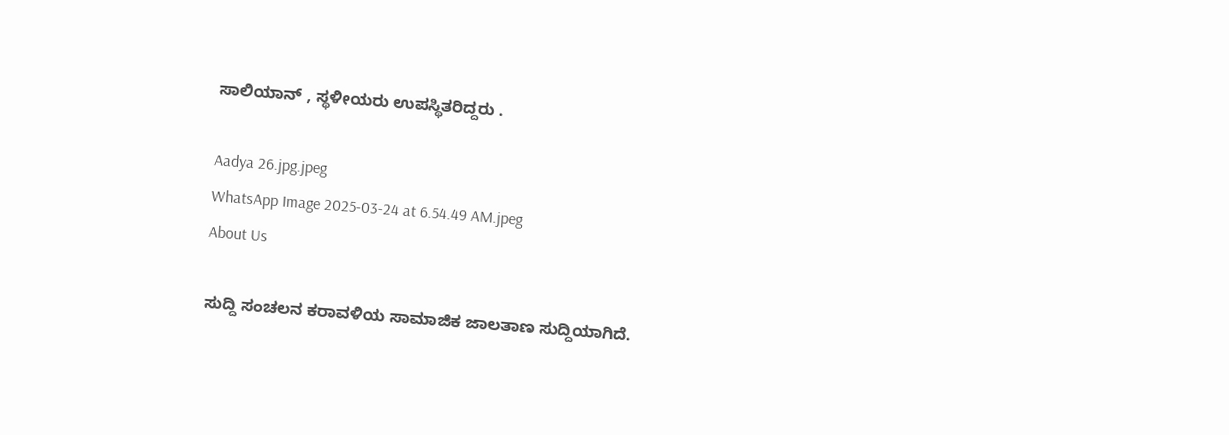ಸಾಲಿಯಾನ್ , ಸ್ಥಳೀಯರು ಉಪಸ್ಥಿತರಿದ್ದರು .

Aadya 26.jpg.jpeg
WhatsApp Image 2025-03-24 at 6.54.49 AM.jpeg
About Us

ಸುದ್ದಿ ಸಂಚಲನ ಕರಾವಳಿಯ ಸಾಮಾಜಿಕ ಜಾಲತಾಣ ಸುದ್ದಿಯಾಗಿದೆ.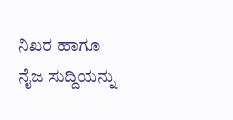ನಿಖರ ಹಾಗೂ ನೈಜ ಸುದ್ದಿಯನ್ನು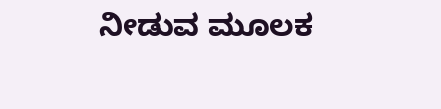ನೀಡುವ ಮೂಲಕ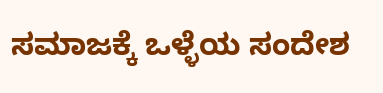ಸಮಾಜಕ್ಕೆ ಒಳ್ಳೆಯ ಸಂದೇಶ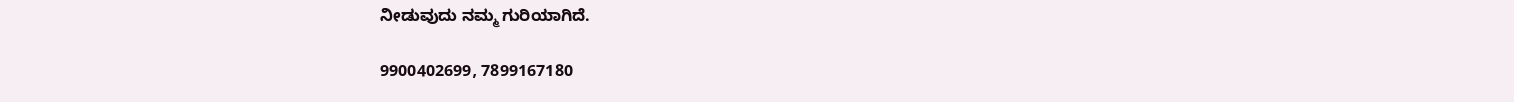ನೀಡುವುದು ನಮ್ಮ ಗುರಿಯಾಗಿದೆ.

9900402699, 7899167180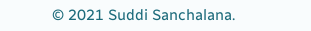© 2021 Suddi Sanchalana.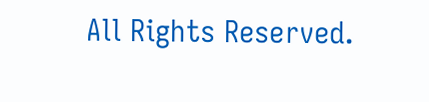All Rights Reserved.